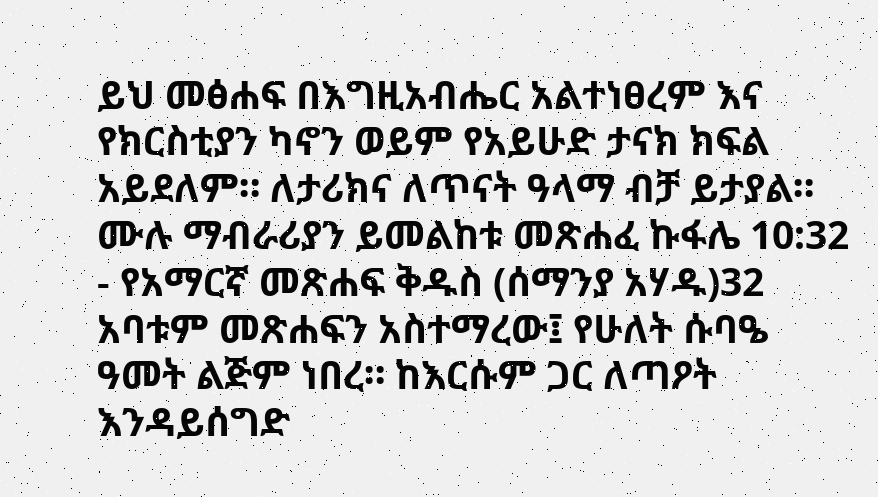ይህ መፅሐፍ በእግዚአብሔር አልተነፀረም እና የክርስቲያን ካኖን ወይም የአይሁድ ታናክ ክፍል አይደለም። ለታሪክና ለጥናት ዓላማ ብቻ ይታያል። ሙሉ ማብራሪያን ይመልከቱ መጽሐፈ ኩፋሌ 10:32 - የአማርኛ መጽሐፍ ቅዱስ (ሰማንያ አሃዱ)32 አባቱም መጽሐፍን አስተማረው፤ የሁለት ሱባዔ ዓመት ልጅም ነበረ። ከእርሱም ጋር ለጣዖት እንዳይሰግድ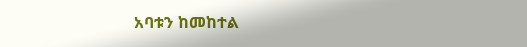አባቱን ከመከተል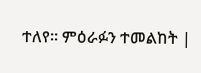ተለየ። ምዕራፉን ተመልከት |